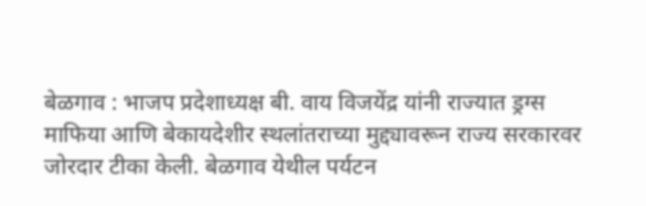बेळगाव : भाजप प्रदेशाध्यक्ष बी. वाय विजयेंद्र यांनी राज्यात ड्रग्स माफिया आणि बेकायदेशीर स्थलांतराच्या मुद्द्यावरून राज्य सरकारवर जोरदार टीका केली. बेळगाव येथील पर्यटन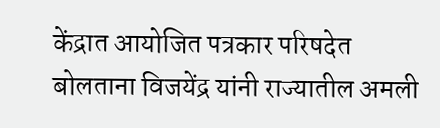केंद्रात आयोजित पत्रकार परिषदेत बोलताना विजयेंद्र यांनी राज्यातील अमली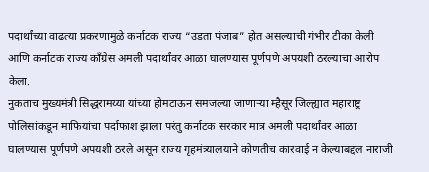पदार्थांच्या वाढत्या प्रकरणामुळे कर्नाटक राज्य “उडता पंजाब” होत असल्याची गंभीर टीका केली आणि कर्नाटक राज्य काँग्रेस अमली पदार्थांवर आळा घालण्यास पूर्णपणे अपयशी ठरल्याचा आरोप केला.
नुकताच मुख्यमंत्री सिद्धरामय्या यांच्या होमटाऊन समजल्या जाणाऱ्या म्हैसूर जिल्ह्यात महाराष्ट्र पोलिसांकडून माफियांचा पर्दाफाश झाला परंतु कर्नाटक सरकार मात्र अमली पदार्थांवर आळा घालण्यास पूर्णपणे अपयशी ठरले असून राज्य गृहमंत्र्यालयाने कोणतीच कारवाई न केल्याबद्दल नाराजी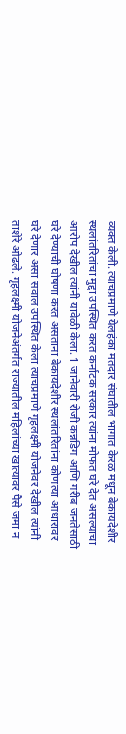व्यक्त केली. त्याचप्रमाणे येलहंका मतदार संघातील भागात केरळ मधून बेकायदेशीर स्थलांतरितांचा मुद्दा उपस्थित करत कर्नाटक सरकार त्यांना मोफत घरे देत असल्याचा आरोप देखील त्यांनी यावेळी केला. 1 जानेवारी रोजी कन्नडिग आणि गरीब जनतेसाठी घरे देण्याची घोषणा करत असताना बेकायदेशीर स्थलांतरितांना कोणत्या आधारावर घरे देणार असा सवाल उपस्थित केला त्याचप्रमाणे गृहलक्ष्मी योजनेवर देखील त्यांनी ताशेरे ओढले. गृहलक्ष्मी योजनेअंतर्गत राज्यातील महिलांच्या खात्यावर पैसे जमा न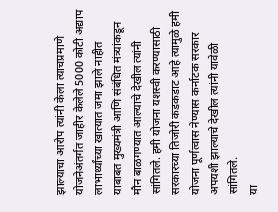झाल्याचा आरोप त्यांनी केला त्याचप्रमाणे योजनेअंतर्गत जाहीर केलेले 5000 कोटी अद्याप लाभार्थ्यांच्या खात्यात जमा झाले नाहीत याबाबत मुख्यमंत्री आणि संबंधित मंत्र्यांकडून मौन बाळगण्यात आल्याचे देखील त्यांनी सांगितले. हमी योजना यशस्वी करण्यासाठी सरकारच्या तिजोरी कडकडाट आहे त्यामुळे हमी योजना पूर्णत्वास नेण्यास कर्नाटक सरकार अपयशी झाल्याचे देखील त्यांनी यावेळी सांगितले.
या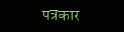पत्रकार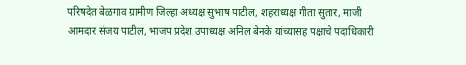परिषदेत बेळगाव ग्रामीण जिल्हा अध्यक्ष सुभाष पाटील, शहराध्यक्ष गीता सुतार, माजी आमदार संजय पाटील, भाजप प्रदेश उपाध्यक्ष अनिल बेनके यांच्यासह पक्षाचे पदाधिकारी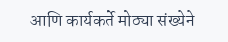आणि कार्यकर्ते मोठ्या संख्येने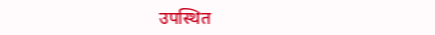उपस्थित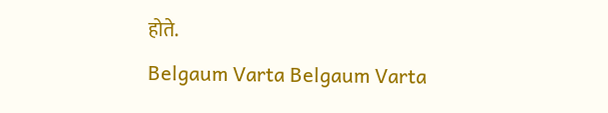होते.
Belgaum Varta Belgaum Varta